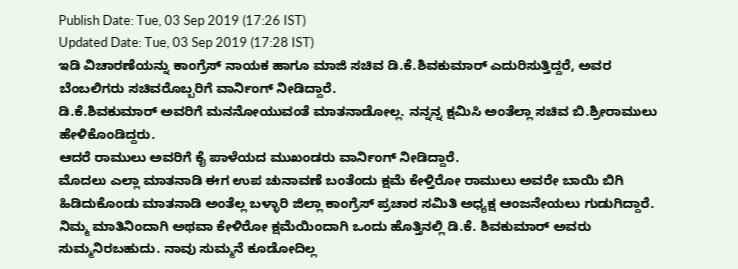Publish Date: Tue, 03 Sep 2019 (17:26 IST)
Updated Date: Tue, 03 Sep 2019 (17:28 IST)
ಇಡಿ ವಿಚಾರಣೆಯನ್ನು ಕಾಂಗ್ರೆಸ್ ನಾಯಕ ಹಾಗೂ ಮಾಜಿ ಸಚಿವ ಡಿ.ಕೆ.ಶಿವಕುಮಾರ್ ಎದುರಿಸುತ್ತಿದ್ದರೆ, ಅವರ ಬೆಂಬಲಿಗರು ಸಚಿವರೊಬ್ಬರಿಗೆ ವಾರ್ನಿಂಗ್ ನೀಡಿದ್ದಾರೆ.
ಡಿ.ಕೆ.ಶಿವಕುಮಾರ್ ಅವರಿಗೆ ಮನನೋಯುವಂತೆ ಮಾತನಾಡೋಲ್ಲ. ನನ್ನನ್ನ ಕ್ಷಮಿಸಿ ಅಂತೆಲ್ಲಾ ಸಚಿವ ಬಿ.ಶ್ರೀರಾಮುಲು ಹೇಳಿಕೊಂಡಿದ್ದರು.
ಆದರೆ ರಾಮುಲು ಅವರಿಗೆ ಕೈ ಪಾಳೆಯದ ಮುಖಂಡರು ವಾರ್ನಿಂಗ್ ನೀಡಿದ್ದಾರೆ.
ಮೊದಲು ಎಲ್ಲಾ ಮಾತನಾಡಿ ಈಗ ಉಪ ಚುನಾವಣೆ ಬಂತೆಂದು ಕ್ಷಮೆ ಕೇಳ್ತಿರೋ ರಾಮುಲು ಅವರೇ ಬಾಯಿ ಬಿಗಿ ಹಿಡಿದುಕೊಂಡು ಮಾತನಾಡಿ ಅಂತೆಲ್ಲ ಬಳ್ಳಾರಿ ಜಿಲ್ಲಾ ಕಾಂಗ್ರೆಸ್ ಪ್ರಚಾರ ಸಮಿತಿ ಅಧ್ಯಕ್ಷ ಆಂಜನೇಯಲು ಗುಡುಗಿದ್ದಾರೆ.
ನಿಮ್ಮ ಮಾತಿನಿಂದಾಗಿ ಅಥವಾ ಕೇಳಿರೋ ಕ್ಷಮೆಯಿಂದಾಗಿ ಒಂದು ಹೊತ್ತಿನಲ್ಲಿ ಡಿ.ಕೆ. ಶಿವಕುಮಾರ್ ಅವರು ಸುಮ್ಮನಿರಬಹುದು. ನಾವು ಸುಮ್ಮನೆ ಕೂಡೋದಿಲ್ಲ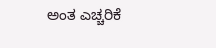ಅಂತ ಎಚ್ಚರಿಕೆ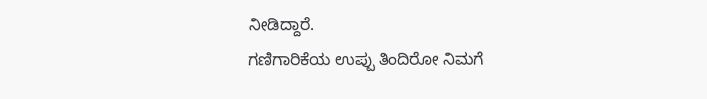ನೀಡಿದ್ದಾರೆ.
ಗಣಿಗಾರಿಕೆಯ ಉಪ್ಪು ತಿಂದಿರೋ ನಿಮಗೆ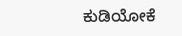ಕುಡಿಯೋಕೆ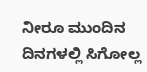ನೀರೂ ಮುಂದಿನ ದಿನಗಳಲ್ಲಿ ಸಿಗೋಲ್ಲ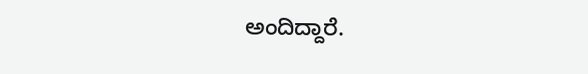ಅಂದಿದ್ದಾರೆ.